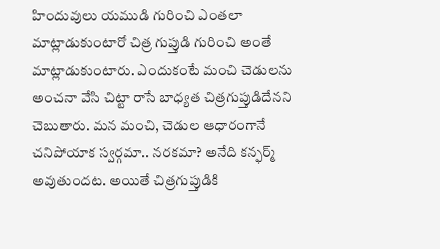హిందువులు యముడి గురించి ఎంతలా మాట్లాడుకుంటారో చిత్ర గుప్తుడి గురించి అంతే మాట్లాడుకుంటారు. ఎందుకంటే మంచి చెడులను అంచనా వేసి చిట్టా రాసే బాధ్యత చిత్రగుప్తుడిదేనని చెబుతారు. మన మంచి, చెడుల ఆధారంగానే చనిపోయాక స్వర్గమా.. నరకమా? అనేది కన్ఫర్మ్ అవుతుందట. అయితే చిత్రగుప్తుడికి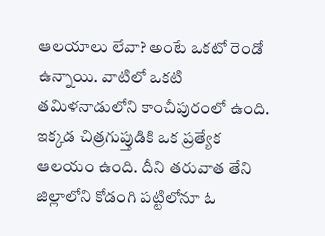ఆలయాలు లేవా? అంటే ఒకటో రెండో ఉన్నాయి. వాటిలో ఒకటి తమిళనాడులోని కాంచీపురంలో ఉంది. ఇక్కడ చిత్రగుప్తుడికి ఒక ప్రత్యేక ఆలయం ఉంది. దీని తరువాత తేని జిల్లాలోని కోడంగి పట్టిలోనూ ఓ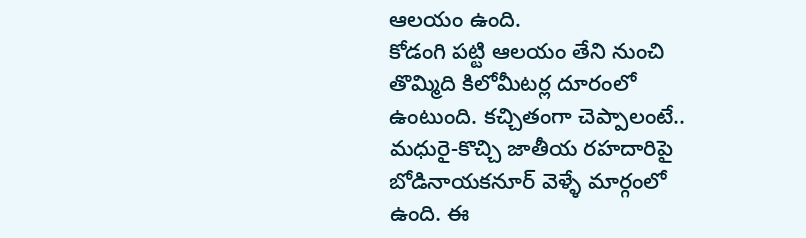ఆలయం ఉంది.
కోడంగి పట్టి ఆలయం తేని నుంచి తొమ్మిది కిలోమీటర్ల దూరంలో ఉంటుంది. కచ్చితంగా చెప్పాలంటే.. మధురై-కొచ్చి జాతీయ రహదారిపై బోడినాయకనూర్ వెళ్ళే మార్గంలో ఉంది. ఈ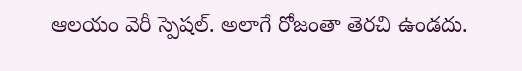ఆలయం వెరీ స్పెషల్. అలాగే రోజంతా తెరచి ఉండదు.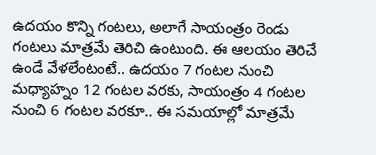ఉదయం కొన్ని గంటలు, అలాగే సాయంత్రం రెండు గంటలు మాత్రమే తెరిచి ఉంటుంది. ఈ ఆలయం తెరిచే ఉండే వేళలేంటంటే.. ఉదయం 7 గంటల నుంచి మధ్యాహ్నం 12 గంటల వరకు, సాయంత్రం 4 గంటల నుంచి 6 గంటల వరకూ.. ఈ సమయాల్లో మాత్రమే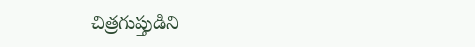చిత్రగుప్తుడిని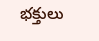భక్తులు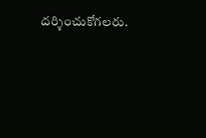దర్శించుకోగలరు.